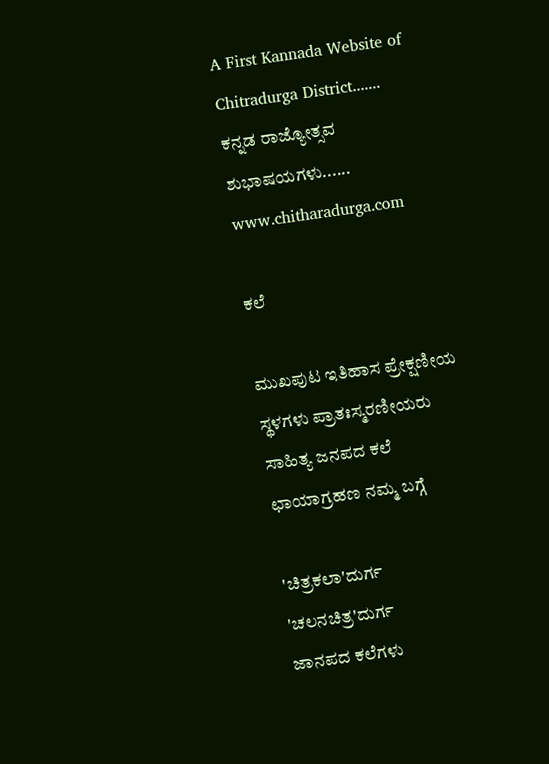A First Kannada Website of Chitradurga District....... ಕನ್ನಡ ರಾಜ್ಯೋತ್ಸವ ಶುಭಾಷಯಗಳು......  www.chitharadurga.com

ಕಲೆ

ಮುಖಪುಟ ಇತಿಹಾಸ ಪ್ರೇಕ್ಷಣೀಯ ಸ್ಥಳಗಳು ಪ್ರಾತಃಸ್ಮರಣೀಯರು ಸಾಹಿತ್ಯ ಜನಪದ ಕಲೆ ಛಾಯಾಗ್ರಹಣ ನಮ್ಮ ಬಗ್ಗೆ

'ಚಿತ್ರಕಲಾ'ದುರ್ಗ
'ಚಲನಚಿತ್ರ'ದುರ್ಗ
ಜಾನಪದ ಕಲೆಗಳು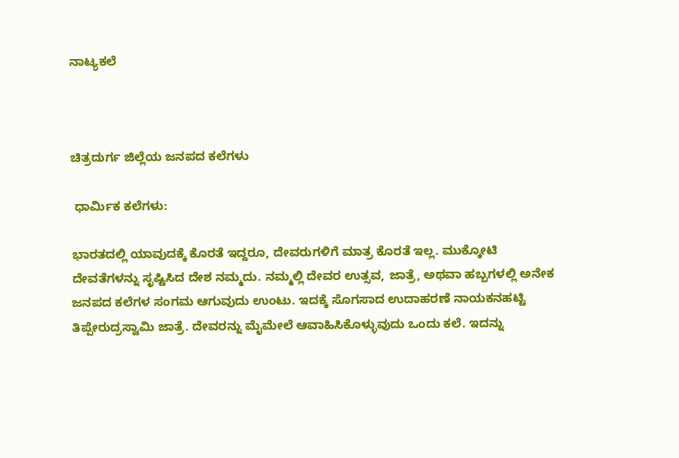ನಾಟ್ಯಕಲೆ



ಚಿತ್ರದುರ್ಗ ಜಿಲ್ಲೆಯ ಜನಪದ ಕಲೆಗಳು

 ಧಾರ್ಮಿಕ ಕಲೆಗಳು:

ಭಾರತದಲ್ಲಿ ಯಾವುದಕ್ಕೆ ಕೊರತೆ ಇದ್ದರೂ, ದೇವರುಗಳಿಗೆ ಮಾತ್ರ ಕೊರತೆ ಇಲ್ಲ. ಮುಕ್ಕೋಟಿ ದೇವತೆಗಳನ್ನು ಸೃಷ್ಟಿಸಿದ ದೇಶ ನಮ್ಮದು. ನಮ್ಮಲ್ಲಿ ದೇವರ ಉತ್ಸವ, ಜಾತ್ರೆ, ಅಥವಾ ಹಬ್ಬಗಳಲ್ಲಿ ಅನೇಕ ಜನಪದ ಕಲೆಗಳ ಸಂಗಮ ಆಗುವುದು ಉಂಟು. ಇದಕ್ಕೆ ಸೊಗಸಾದ ಉದಾಹರಣೆ ನಾಯಕನಹಟ್ಟಿ ತಿಪ್ಪೇರುದ್ರಸ್ವಾಮಿ ಜಾತ್ರೆ. ದೇವರನ್ನು ಮೈಮೇಲೆ ಆವಾಹಿಸಿಕೊಳ್ಳುವುದು ಒಂದು ಕಲೆ. ಇದನ್ನು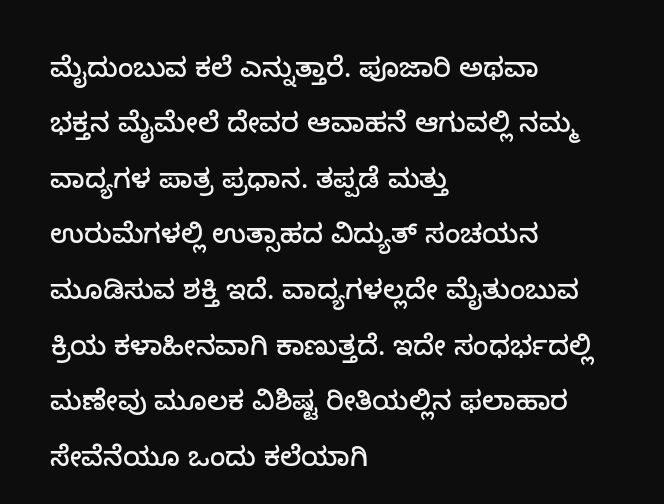ಮೈದುಂಬುವ ಕಲೆ ಎನ್ನುತ್ತಾರೆ. ಪೂಜಾರಿ ಅಥವಾ ಭಕ್ತನ ಮೈಮೇಲೆ ದೇವರ ಆವಾಹನೆ ಆಗುವಲ್ಲಿ ನಮ್ಮ ವಾದ್ಯಗಳ ಪಾತ್ರ ಪ್ರಧಾನ. ತಪ್ಪಡೆ ಮತ್ತು ಉರುಮೆಗಳಲ್ಲಿ ಉತ್ಸಾಹದ ವಿದ್ಯುತ್ ಸಂಚಯನ ಮೂಡಿಸುವ ಶಕ್ತಿ ಇದೆ. ವಾದ್ಯಗಳಲ್ಲದೇ ಮೈತುಂಬುವ ಕ್ರಿಯ ಕಳಾಹೀನವಾಗಿ ಕಾಣುತ್ತದೆ. ಇದೇ ಸಂಧರ್ಭದಲ್ಲಿ ಮಣೇವು ಮೂಲಕ ವಿಶಿಷ್ಟ ರೀತಿಯಲ್ಲಿನ ಫಲಾಹಾರ ಸೇವೆನೆಯೂ ಒಂದು ಕಲೆಯಾಗಿ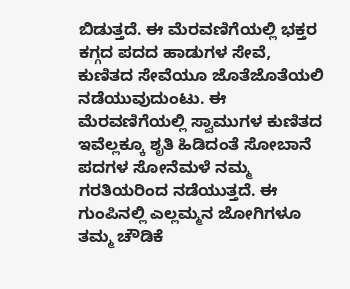ಬಿಡುತ್ತದೆ. ಈ ಮೆರವಣಿಗೆಯಲ್ಲಿ ಭಕ್ತರ ಕಗ್ಗದ ಪದದ ಹಾಡುಗಳ ಸೇವೆ, ಕುಣಿತದ ಸೇವೆಯೂ ಜೊತೆಜೊತೆಯಲಿ ನಡೆಯುವುದುಂಟು. ಈ ಮೆರವಣಿಗೆಯಲ್ಲಿ ಸ್ವಾಮುಗಳ ಕುಣಿತದ ಇವೆಲ್ಲಕ್ಕೂ ಶೃತಿ ಹಿಡಿದಂತೆ ಸೋಬಾನೆ ಪದಗಳ ಸೋನೆಮಳೆ ನಮ್ಮ ಗರತಿಯರಿಂದ ನಡೆಯುತ್ತದೆ. ಈ ಗುಂಪಿನಲ್ಲಿ ಎಲ್ಲಮ್ಮನ ಜೋಗಿಗಳೂ ತಮ್ಮ ಚೌಡಿಕೆ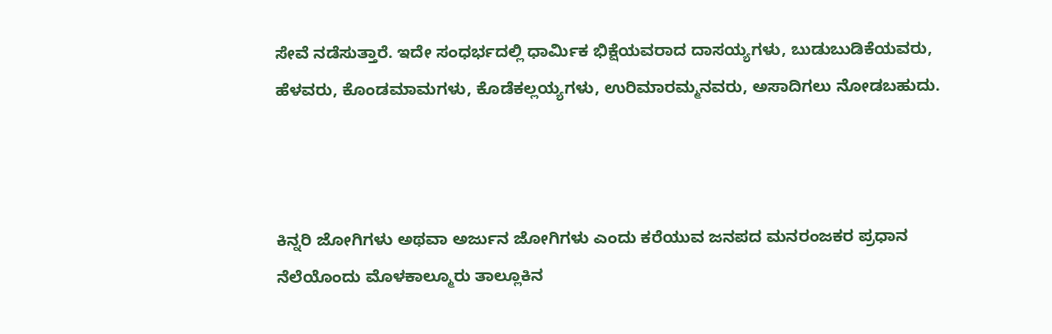ಸೇವೆ ನಡೆಸುತ್ತಾರೆ. ಇದೇ ಸಂಧರ್ಭದಲ್ಲಿ ಧಾರ್ಮಿಕ ಭಿಕ್ಷೆಯವರಾದ ದಾಸಯ್ಯಗಳು, ಬುಡುಬುಡಿಕೆಯವರು, ಹೆಳವರು, ಕೊಂಡಮಾಮಗಳು, ಕೊಡೆಕಲ್ಲಯ್ಯಗಳು, ಉರಿಮಾರಮ್ಮನವರು, ಅಸಾದಿಗಲು ನೋಡಬಹುದು.



ಕಿನ್ನರಿ ಜೋಗಿಗಳು ಅಥವಾ ಅರ್ಜುನ ಜೋಗಿಗಳು ಎಂದು ಕರೆಯುವ ಜನಪದ ಮನರಂಜಕರ ಪ್ರಧಾನ ನೆಲೆಯೊಂದು ಮೊಳಕಾಲ್ಮೂರು ತಾಲ್ಲೂಕಿನ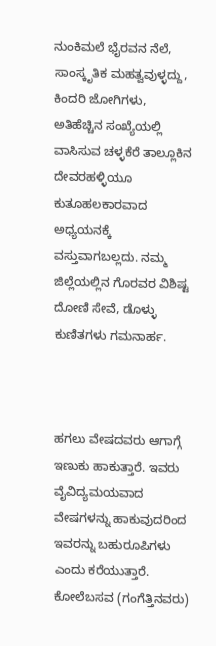ನುಂಕಿಮಲೆ ಭೈರವನ ನೆಲೆ, ಸಾಂಸ್ಕೃತಿಕ ಮಹತ್ವವುಳ್ಳದ್ದು, ಕಿಂದರಿ ಜೋಗಿಗಳು, ಅತಿಹೆಚ್ಚಿನ ಸಂಖ್ಯೆಯಲ್ಲಿ ವಾಸಿಸುವ ಚಳ್ಳಕೆರೆ ತಾಲ್ಲೂಕಿನ ದೇವರಹಳ್ಳಿಯೂ ಕುತೂಹಲಕಾರವಾದ ಅಧ್ಯಯನಕ್ಕೆ ವಸ್ತುವಾಗಬಲ್ಲದು. ನಮ್ಮ ಜಿಲ್ಲೆಯಲ್ಲಿನ ಗೊರವರ ವಿಶಿಷ್ಟ ದೋಣಿ ಸೇವೆ, ಡೊಳ್ಳು ಕುಣಿತಗಳು ಗಮನಾರ್ಹ.



ಹಗಲು ವೇಷದವರು ಆಗಾಗ್ಗೆ ಇಣುಕು ಹಾಕುತ್ತಾರೆ. ಇವರು ವೈವಿದ್ಯಮಯವಾದ ವೇಷಗಳನ್ನು ಹಾಕುವುದರಿಂದ ಇವರನ್ನು ಬಹುರೂಪಿಗಳು ಎಂದು ಕರೆಯುತ್ತಾರೆ. ಕೋಲೆಬಸವ (ಗಂಗೆತ್ತಿನವರು)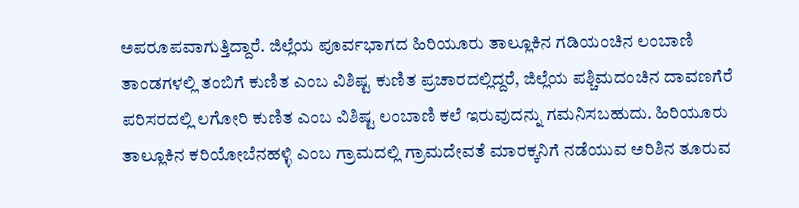ಅಪರೂಪವಾಗುತ್ತಿದ್ದಾರೆ. ಜಿಲ್ಲೆಯ ಪೂರ್ವಭಾಗದ ಹಿರಿಯೂರು ತಾಲ್ಲೂಕಿನ ಗಡಿಯಂಚಿನ ಲಂಬಾಣಿ ತಾಂಡಗಳಲ್ಲಿ ತಂಬಿಗೆ ಕುಣಿತ ಎಂಬ ವಿಶಿಷ್ಟ ಕುಣಿತ ಪ್ರಚಾರದಲ್ಲಿದ್ದರೆ, ಜಿಲ್ಲೆಯ ಪಶ್ಚಿಮದಂಚಿನ ದಾವಣಗೆರೆ ಪರಿಸರದಲ್ಲಿ ಲಗೋರಿ ಕುಣಿತ ಎಂಬ ವಿಶಿಷ್ಟ ಲಂಬಾಣಿ ಕಲೆ ಇರುವುದನ್ನು ಗಮನಿಸಬಹುದು. ಹಿರಿಯೂರು ತಾಲ್ಲೂಕಿನ ಕರಿಯೋಬೆನಹಳ್ಳಿ ಎಂಬ ಗ್ರಾಮದಲ್ಲಿ ಗ್ರಾಮದೇವತೆ ಮಾರಕ್ಕನಿಗೆ ನಡೆಯುವ ಅರಿಶಿನ ತೂರುವ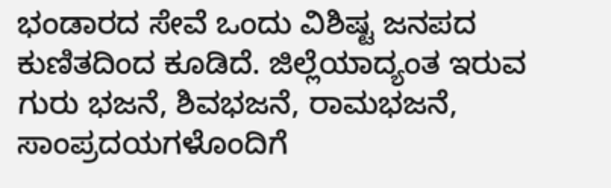ಭಂಡಾರದ ಸೇವೆ ಒಂದು ವಿಶಿಷ್ಟ ಜನಪದ ಕುಣಿತದಿಂದ ಕೂಡಿದೆ. ಜಿಲ್ಲೆಯಾದ್ಯಂತ ಇರುವ ಗುರು ಭಜನೆ, ಶಿವಭಜನೆ, ರಾಮಭಜನೆ, ಸಾಂಪ್ರದಯಗಳೊಂದಿಗೆ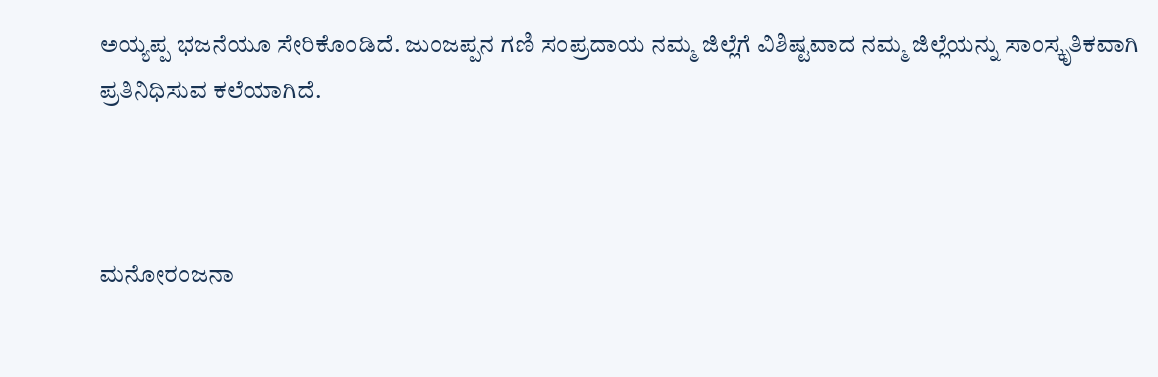ಅಯ್ಯಪ್ಪ ಭಜನೆಯೂ ಸೇರಿಕೊಂಡಿದೆ. ಜುಂಜಪ್ಪನ ಗಣಿ ಸಂಪ್ರದಾಯ ನಮ್ಮ ಜಿಲ್ಲೆಗೆ ವಿಶಿಷ್ಟವಾದ ನಮ್ಮ ಜಿಲ್ಲೆಯನ್ನು ಸಾಂಸ್ಕೃತಿಕವಾಗಿ ಪ್ರತಿನಿಧಿಸುವ ಕಲೆಯಾಗಿದೆ.



ಮನೋರಂಜನಾ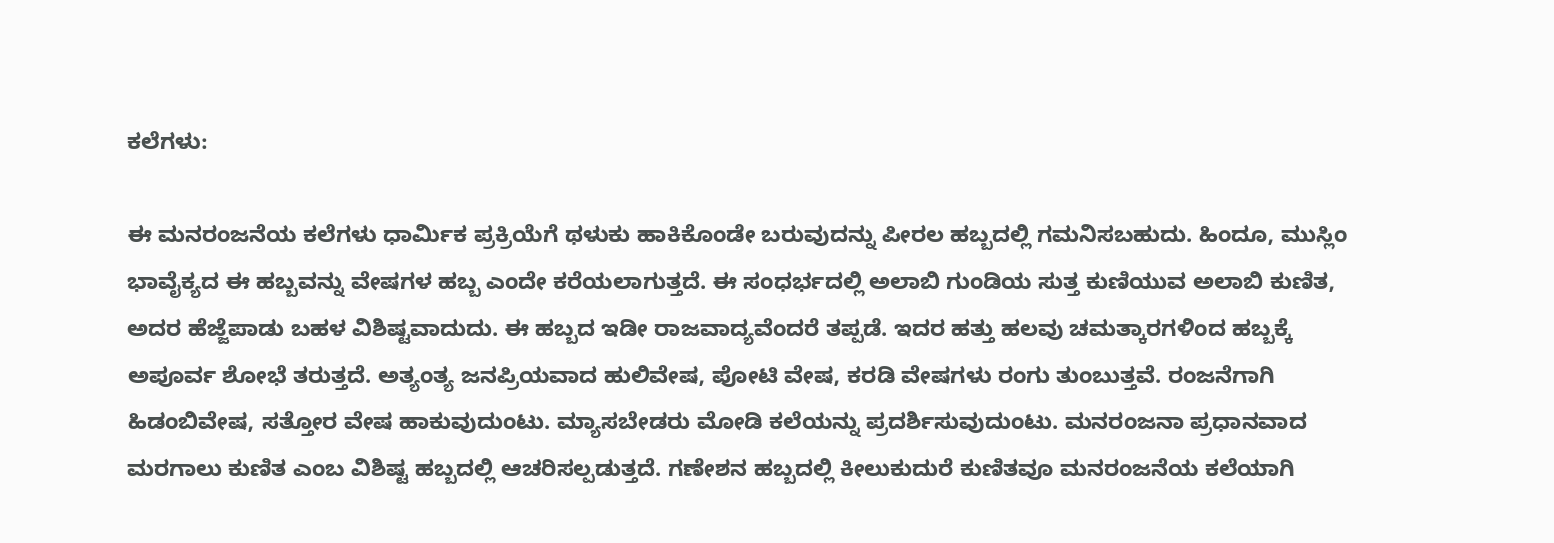ಕಲೆಗಳು:

ಈ ಮನರಂಜನೆಯ ಕಲೆಗಳು ಧಾರ್ಮಿಕ ಪ್ರಕ್ರಿಯೆಗೆ ಥಳುಕು ಹಾಕಿಕೊಂಡೇ ಬರುವುದನ್ನು ಪೀರಲ ಹಬ್ಬದಲ್ಲಿ ಗಮನಿಸಬಹುದು. ಹಿಂದೂ, ಮುಸ್ಲಿಂ ಭಾವೈಕ್ಯದ ಈ ಹಬ್ಬವನ್ನು ವೇಷಗಳ ಹಬ್ಬ ಎಂದೇ ಕರೆಯಲಾಗುತ್ತದೆ. ಈ ಸಂಧರ್ಭದಲ್ಲಿ ಅಲಾಬಿ ಗುಂಡಿಯ ಸುತ್ತ ಕುಣಿಯುವ ಅಲಾಬಿ ಕುಣಿತ, ಅದರ ಹೆಜ್ಜೆಪಾಡು ಬಹಳ ವಿಶಿಷ್ಟವಾದುದು. ಈ ಹಬ್ಬದ ಇಡೀ ರಾಜವಾದ್ಯವೆಂದರೆ ತಪ್ಪಡೆ. ಇದರ ಹತ್ತು ಹಲವು ಚಮತ್ಕಾರಗಳಿಂದ ಹಬ್ಬಕ್ಕೆ ಅಪೂರ್ವ ಶೋಭೆ ತರುತ್ತದೆ. ಅತ್ಯಂತ್ಯ ಜನಪ್ರಿಯವಾದ ಹುಲಿವೇಷ, ಪೋಟಿ ವೇಷ, ಕರಡಿ ವೇಷಗಳು ರಂಗು ತುಂಬುತ್ತವೆ. ರಂಜನೆಗಾಗಿ ಹಿಡಂಬಿವೇಷ, ಸತ್ತೋರ ವೇಷ ಹಾಕುವುದುಂಟು. ಮ್ಯಾಸಬೇಡರು ಮೋಡಿ ಕಲೆಯನ್ನು ಪ್ರದರ್ಶಿಸುವುದುಂಟು. ಮನರಂಜನಾ ಪ್ರಧಾನವಾದ ಮರಗಾಲು ಕುಣಿತ ಎಂಬ ವಿಶಿಷ್ಟ ಹಬ್ಬದಲ್ಲಿ ಆಚರಿಸಲ್ಪಡುತ್ತದೆ. ಗಣೇಶನ ಹಬ್ಬದಲ್ಲಿ ಕೀಲುಕುದುರೆ ಕುಣಿತವೂ ಮನರಂಜನೆಯ ಕಲೆಯಾಗಿ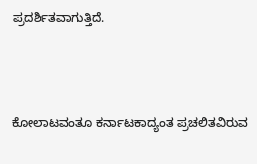ಪ್ರದರ್ಶಿತವಾಗುತ್ತಿದೆ.



ಕೋಲಾಟವಂತೂ ಕರ್ನಾಟಕಾದ್ಯಂತ ಪ್ರಚಲಿತವಿರುವ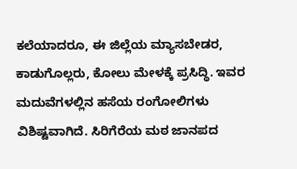ಕಲೆಯಾದರೂ, ಈ ಜಿಲ್ಲೆಯ ಮ್ಯಾಸಬೇಡರ, ಕಾಡುಗೊಲ್ಲರು, ಕೋಲು ಮೇಳಕ್ಕೆ ಪ್ರಸಿದ್ಧಿ. ಇವರ ಮದುವೆಗಳಲ್ಲಿನ ಹಸೆಯ ರಂಗೋಲಿಗಳು ವಿಶಿಷ್ಟವಾಗಿದೆ. ಸಿರಿಗೆರೆಯ ಮಠ ಜಾನಪದ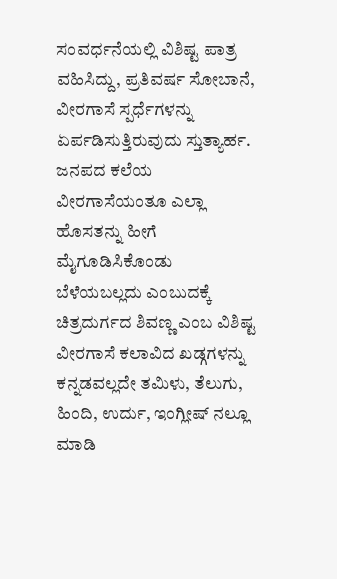ಸಂವರ್ಧನೆಯಲ್ಲಿ ವಿಶಿಷ್ಟ ಪಾತ್ರ ವಹಿಸಿದ್ದು, ಪ್ರತಿವರ್ಷ ಸೋಬಾನೆ, ವೀರಗಾಸೆ ಸ್ಪರ್ಧೆಗಳನ್ನು ಏರ್ಪಡಿಸುತ್ತಿರುವುದು ಸ್ತುತ್ಯಾರ್ಹ. ಜನಪದ ಕಲೆಯ ವೀರಗಾಸೆಯಂತೂ ಎಲ್ಲಾ ಹೊಸತನ್ನು ಹೀಗೆ ಮೈಗೂಡಿಸಿಕೊಂಡು ಬೆಳೆಯಬಲ್ಲದು ಎಂಬುದಕ್ಕೆ ಚಿತ್ರದುರ್ಗದ ಶಿವಣ್ಣ ಎಂಬ ವಿಶಿಷ್ಟ ವೀರಗಾಸೆ ಕಲಾವಿದ ಖಡ್ಗಗಳನ್ನು ಕನ್ನಡವಲ್ಲದೇ ತಮಿಳು, ತೆಲುಗು, ಹಿಂದಿ, ಉರ್ದು, ಇಂಗ್ಲೀಷ್ ನಲ್ಲೂ ಮಾಡಿ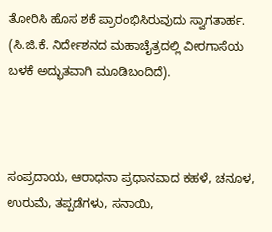ತೋರಿಸಿ ಹೊಸ ಶಕೆ ಪ್ರಾರಂಭಿಸಿರುವುದು ಸ್ವಾಗತಾರ್ಹ. (ಸಿ.ಜಿ.ಕೆ. ನಿರ್ದೇಶನದ ಮಹಾಚೈತ್ರದಲ್ಲಿ ವೀರಗಾಸೆಯ ಬಳಕೆ ಅದ್ಭುತವಾಗಿ ಮೂಡಿಬಂದಿದೆ).



ಸಂಪ್ರದಾಯ, ಆರಾಧನಾ ಪ್ರಧಾನವಾದ ಕಹಳೆ, ಚನೂಳ, ಉರುಮೆ, ತಪ್ಪಡೆಗಳು, ಸನಾಯಿ,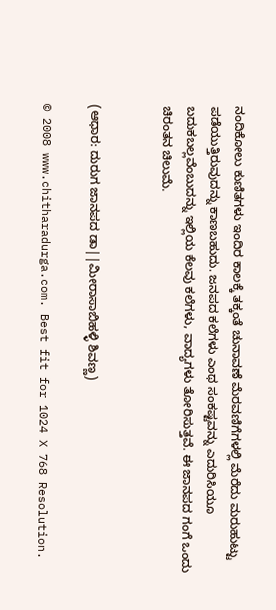ನಂದಿಕೋಲು ಕುಣಿತಗಳು ಇಂದಿರ ಕಾಲಕ್ಕೆ ತಕ್ಕಂತೆ ಚುನಾವಣೆ ಮೆರವಣಿಗೆಗಳಲ್ಲಿ ಮೆರೆದು ಮರುಹುಟ್ಟು ಪಡೆಯುತ್ತಿರುವುದನ್ನು ಕಾಣಬಹುದು. ಜನಪದ ಕಲೆಗಳು ಎಂಥ ಸಂಕಷ್ಟವನ್ನು ಎದುರಿಸಿಯೂ ಬದುಕಬಲ್ಲವೆಂಬುದನ್ನು ಇಲ್ಲಿಯ ಕೆಲವು ಕಲೆಗಳು, ವಾದ್ಯಗಳು ತೋರಿಸುತ್ತವೆ. ಈ ಜಾನಪದ ಗಂಗೆ ಒಂದು ಚಿರಂತನ ಚಿಲುಮೆ.


(ಆಧಾರ: ದುರುಗ ಜಾನಪದ ಡಾ||ಮೀರಾಸಾಬಿಹಳ್ಳಿ ಶಿವಣ್ಣ)

© 2008 www.chitharadurga.com. Best fit for 1024 X 768 Resolution.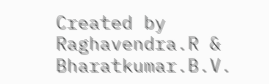Created by Raghavendra.R & Bharatkumar.B.V.